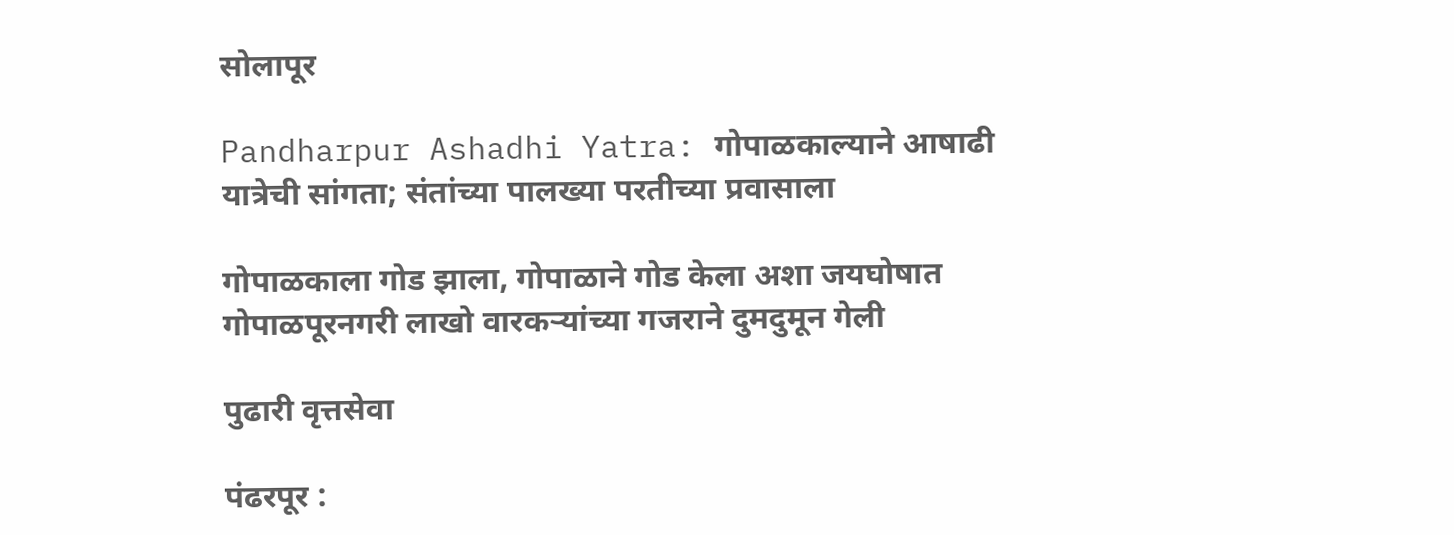सोलापूर

Pandharpur Ashadhi Yatra: गोपाळकाल्याने आषाढी यात्रेची सांगता; संतांच्या पालख्या परतीच्या प्रवासाला

गोपाळकाला गोड झाला, गोपाळाने गोड केला अशा जयघोषात गोपाळपूरनगरी लाखो वारकऱ्यांच्या गजराने दुमदुमून गेली

पुढारी वृत्तसेवा

पंढरपूर :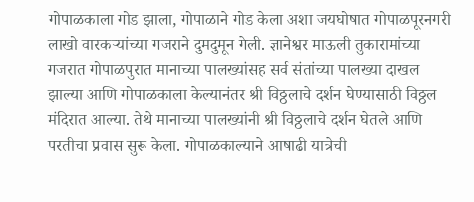गोपाळकाला गोड झाला, गोपाळाने गोड केला अशा जयघोषात गोपाळपूरनगरी लाखो वारकऱ्यांच्या गजराने दुमदुमून गेली. ज्ञानेश्वर माऊली तुकारामांच्या गजरात गोपाळपुरात मानाच्या पालख्यांसह सर्व संतांच्या पालख्या दाखल झाल्या आणि गोपाळकाला केल्यानंतर श्री विठ्ठलाचे दर्शन घेण्यासाठी विठ्ठल मंदिरात आल्या. तेथे मानाच्या पालख्यांनी श्री विठ्ठलाचे दर्शन घेतले आणि परतीचा प्रवास सुरू केला. गोपाळकाल्याने आषाढी यात्रेची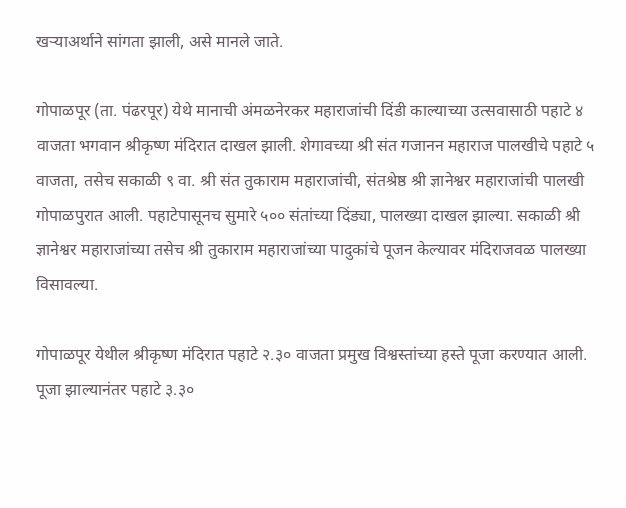खऱ्याअर्थाने सांगता झाली, असे मानले जाते.

गोपाळपूर (ता. पंढरपूर) येथे मानाची अंमळनेरकर महाराजांची दिंडी काल्याच्या उत्सवासाठी पहाटे ४ वाजता भगवान श्रीकृष्ण मंदिरात दाखल झाली. शेगावच्या श्री संत गजानन महाराज पालखीचे पहाटे ५ वाजता, तसेच सकाळी ९ वा. श्री संत तुकाराम महाराजांची, संतश्रेष्ठ श्री ज्ञानेश्वर महाराजांची पालखी गोपाळपुरात आली. पहाटेपासूनच सुमारे ५०० संतांच्या दिंड्या, पालख्या दाखल झाल्या. सकाळी श्री ज्ञानेश्वर महाराजांच्या तसेच श्री तुकाराम महाराजांच्या पादुकांचे पूजन केल्यावर मंदिराजवळ पालख्या विसावल्या.

गोपाळपूर येथील श्रीकृष्ण मंदिरात पहाटे २.३० वाजता प्रमुख विश्वस्तांच्या हस्ते पूजा करण्यात आली. पूजा झाल्यानंतर पहाटे ३.३०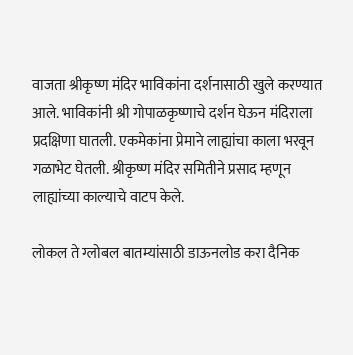वाजता श्रीकृष्ण मंदिर भाविकांना दर्शनासाठी खुले करण्यात आले. भाविकांनी श्री गोपाळकृष्णाचे दर्शन घेऊन मंदिराला प्रदक्षिणा घातली. एकमेकांना प्रेमाने लाह्यांचा काला भरवून गळाभेट घेतली. श्रीकृष्ण मंदिर समितीने प्रसाद म्हणून लाह्यांच्या काल्याचे वाटप केले.

लोकल ते ग्लोबल बातम्यांसाठी डाऊनलोड करा दैनिक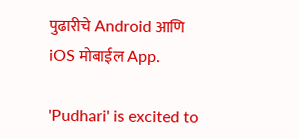पुढारीचे Android आणि iOS मोबाईल App.

'Pudhari' is excited to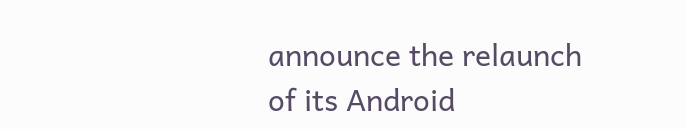announce the relaunch of its Android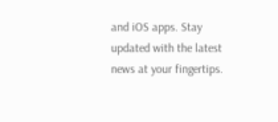and iOS apps. Stay updated with the latest news at your fingertips.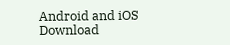Android and iOS Download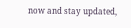now and stay updated,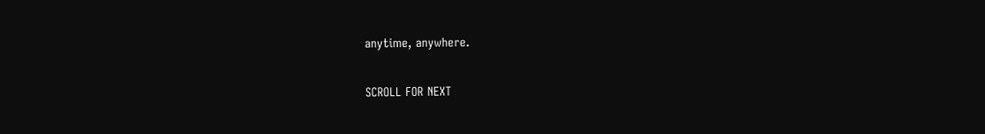anytime, anywhere.

SCROLL FOR NEXT